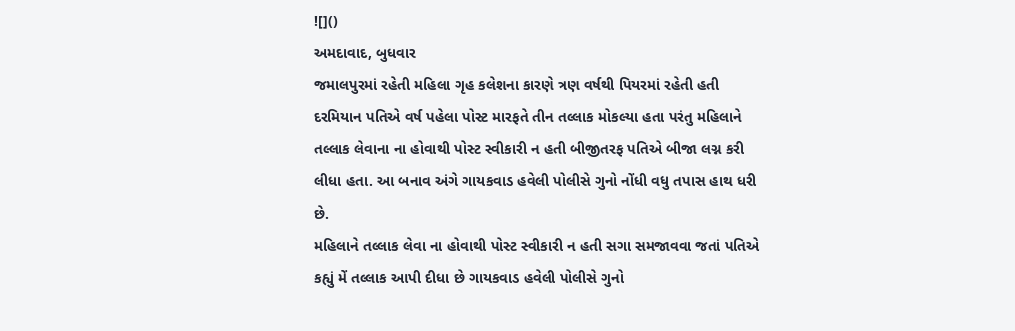![]()
અમદાવાદ, બુધવાર
જમાલપુરમાં રહેતી મહિલા ગૃહ કલેશના કારણે ત્રણ વર્ષથી પિયરમાં રહેતી હતી દરમિયાન પતિએ વર્ષ પહેલા પોસ્ટ મારફતે તીન તલ્લાક મોકલ્યા હતા પરંતુ મહિલાને તલ્લાક લેવાના ના હોવાથી પોસ્ટ સ્વીકારી ન હતી બીજીતરફ પતિએ બીજા લગ્ન કરી લીધા હતા. આ બનાવ અંગે ગાયકવાડ હવેલી પોલીસે ગુનો નોંધી વધુ તપાસ હાથ ધરી છે.
મહિલાને તલ્લાક લેવા ના હોવાથી પોસ્ટ સ્વીકારી ન હતી સગા સમજાવવા જતાં પતિએ કહ્યું મેં તલ્લાક આપી દીધા છે ગાયકવાડ હવેલી પોલીસે ગુનો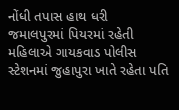નોંધી તપાસ હાથ ધરી
જમાલપુરમાં પિયરમાં રહેતી મહિલાએ ગાયકવાડ પોલીસ સ્ટેશનમાં જુહાપુરા ખાતે રહેતા પતિ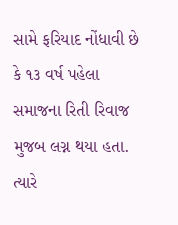સામે ફરિયાદ નોંધાવી છે કે ૧૩ વર્ષ પહેલા સમાજના રિતી રિવાજ મુજબ લગ્ન થયા હતા. ત્યારે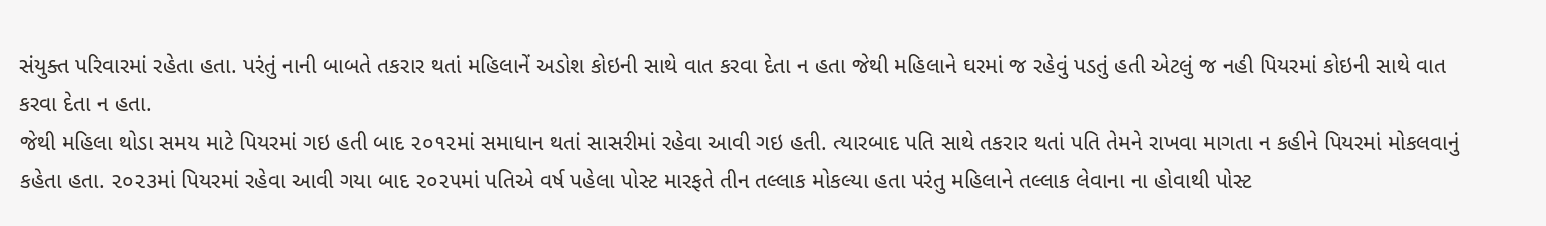સંયુક્ત પરિવારમાં રહેતા હતા. પરંતું નાની બાબતે તકરાર થતાં મહિલાનેં અડોશ કોઇની સાથે વાત કરવા દેતા ન હતા જેથી મહિલાને ઘરમાં જ રહેવું પડતું હતી એટલું જ નહી પિયરમાં કોઇની સાથે વાત કરવા દેતા ન હતા.
જેથી મહિલા થોડા સમય માટે પિયરમાં ગઇ હતી બાદ ૨૦૧૨માં સમાધાન થતાં સાસરીમાં રહેવા આવી ગઇ હતી. ત્યારબાદ પતિ સાથે તકરાર થતાં પતિ તેમને રાખવા માગતા ન કહીને પિયરમાં મોકલવાનું કહેતા હતા. ૨૦૨૩માં પિયરમાં રહેવા આવી ગયા બાદ ૨૦૨૫માં પતિએ વર્ષ પહેલા પોસ્ટ મારફતે તીન તલ્લાક મોકલ્યા હતા પરંતુ મહિલાને તલ્લાક લેવાના ના હોવાથી પોસ્ટ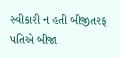સ્વીકારી ન હતી બીજીતરફ પતિએ બીજા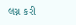લગ્ન કરી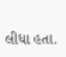લીધા હતા.